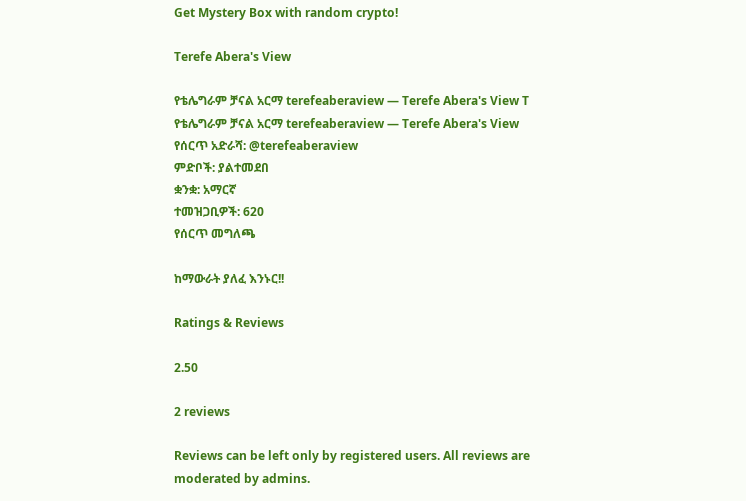Get Mystery Box with random crypto!

Terefe Abera's View

የቴሌግራም ቻናል አርማ terefeaberaview — Terefe Abera's View T
የቴሌግራም ቻናል አርማ terefeaberaview — Terefe Abera's View
የሰርጥ አድራሻ: @terefeaberaview
ምድቦች: ያልተመደበ
ቋንቋ: አማርኛ
ተመዝጋቢዎች: 620
የሰርጥ መግለጫ

ከማውራት ያለፈ እንኑር!!

Ratings & Reviews

2.50

2 reviews

Reviews can be left only by registered users. All reviews are moderated by admins.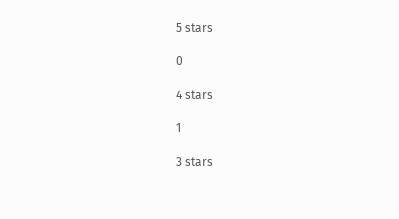5 stars

0

4 stars

1

3 stars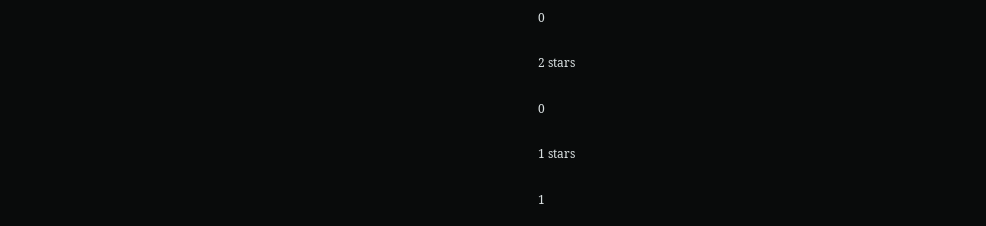0

2 stars

0

1 stars

1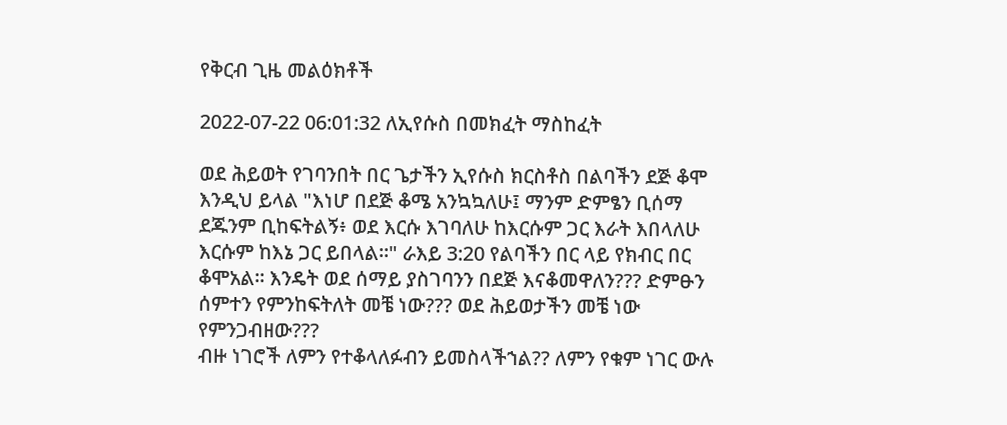የቅርብ ጊዜ መልዕክቶች

2022-07-22 06:01:32 ለኢየሱስ በመክፈት ማስከፈት

ወደ ሕይወት የገባንበት በር ጌታችን ኢየሱስ ክርስቶስ በልባችን ደጅ ቆሞ እንዲህ ይላል "እነሆ በደጅ ቆሜ አንኳኳለሁ፤ ማንም ድምፄን ቢሰማ ደጁንም ቢከፍትልኝ፥ ወደ እርሱ እገባለሁ ከእርሱም ጋር እራት እበላለሁ እርሱም ከእኔ ጋር ይበላል።" ራእይ 3:20 የልባችን በር ላይ የክብር በር ቆሞአል፡፡ እንዴት ወደ ሰማይ ያስገባንን በደጅ እናቆመዋለን??? ድምፁን ሰምተን የምንከፍትለት መቼ ነው??? ወደ ሕይወታችን መቼ ነው የምንጋብዘው???
ብዙ ነገሮች ለምን የተቆላለፉብን ይመስላችኀል?? ለምን የቁም ነገር ውሉ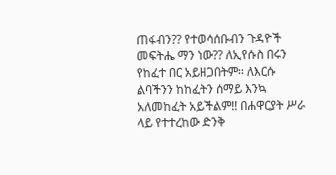ጠፋብን?? የተወሳሰቡብን ጉዳዮች መፍትሔ ማን ነው?? ለኢየሱስ በሩን የከፈተ በር አይዘጋበትም፡፡ ለእርሱ ልባችንን ከከፈትን ሰማይ እንኳ አለመከፈት አይችልም!! በሐዋርያት ሥራ ላይ የተተረከው ድንቅ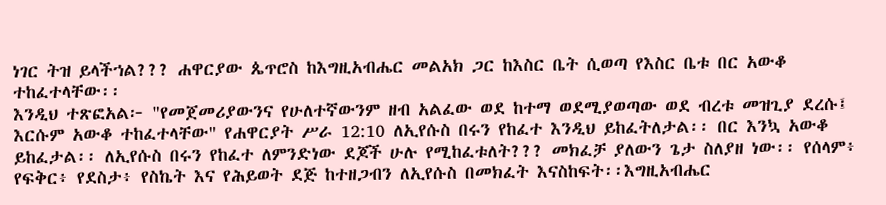ነገር ትዝ ይላችኀል??? ሐዋርያው ጴጥሮስ ከእግዚአብሔር መልአክ ጋር ከእስር ቤት ሲወጣ የእስር ቤቱ በር አውቆ ተከፈተላቸው፡፡
እንዲህ ተጽፎአል፦ "የመጀመሪያውንና የሁለተኛውንም ዘብ አልፈው ወደ ከተማ ወደሚያወጣው ወደ ብረቱ መዝጊያ ደረሱ፤ እርሱም አውቆ ተከፈተላቸው" የሐዋርያት ሥራ 12:10 ለኢየሱስ በሩን የከፈተ እንዲህ ይከፈትለታል፡፡ በር እንኳ አውቆ ይከፈታል፡፡ ለኢየሱስ በሩን የከፈተ ለምንድነው ደጆች ሁሉ የሚከፈቱለት??? መክፈቻ ያለውን ጌታ ስለያዘ ነው፡፡ የሰላም፥ የፍቅር፥ የደስታ፥ የስኬት እና የሕይወት ደጅ ከተዘጋብን ለኢየሱስ በመክፈት እናስከፍት፡፡እግዚአብሔር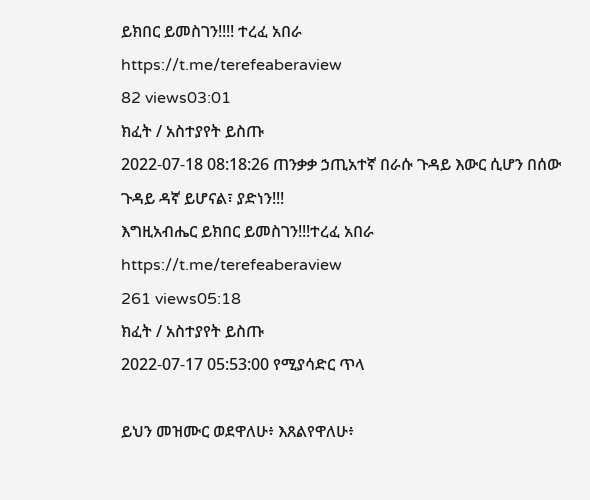ይክበር ይመስገን!!!! ተረፈ አበራ
https://t.me/terefeaberaview
82 views03:01
ክፈት / አስተያየት ይስጡ
2022-07-18 08:18:26 ጠንቃቃ ኃጢአተኛ በራሱ ጉዳይ እውር ሲሆን በሰው ጉዳይ ዳኛ ይሆናል፣ ያድነን!!!
እግዚአብሔር ይክበር ይመስገን!!!ተረፈ አበራ
https://t.me/terefeaberaview
261 views05:18
ክፈት / አስተያየት ይስጡ
2022-07-17 05:53:00 የሚያሳድር ጥላ

ይህን መዝሙር ወደዋለሁ፥ እጸልየዋለሁ፥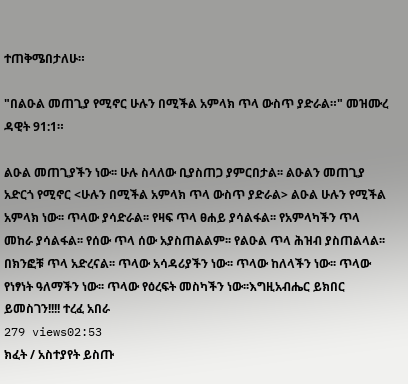ተጠቅሜበታለሁ።

"በልዑል መጠጊያ የሚኖር ሁሉን በሚችል አምላክ ጥላ ውስጥ ያድራል።" መዝሙረ ዳዊት 91:1።

ልዑል መጠጊያችን ነው፡፡ ሁሉ ስላለው ቢያስጠጋ ያምርበታል፡፡ ልዑልን መጠጊያ አድርጎ የሚኖር <ሁሉን በሚችል አምላክ ጥላ ውስጥ ያድራል> ልዑል ሁሉን የሚችል አምላክ ነው፡፡ ጥላው ያሳድራል፡፡ የዛፍ ጥላ ፀሐይ ያሳልፋል፡፡ የአምላካችን ጥላ መከራ ያሳልፋል፡፡ የሰው ጥላ ሰው አያስጠልልም፡፡ የልዑል ጥላ ሕዝብ ያስጠልላል፡፡ በክንፎቹ ጥላ አድረናል፡፡ ጥላው አሳዳሪያችን ነው፡፡ ጥላው ከለላችን ነው፡፡ ጥላው የነፃነት ዓለማችን ነው፡፡ ጥላው የዕረፍት መስካችን ነው፡፡እግዚአብሔር ይክበር ይመስገን!!!! ተረፈ አበራ
279 views02:53
ክፈት / አስተያየት ይስጡ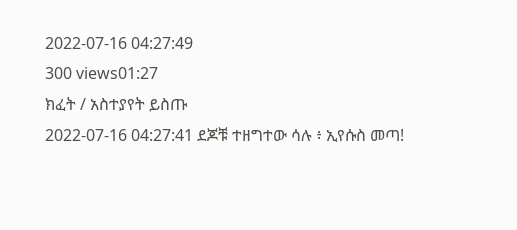2022-07-16 04:27:49
300 views01:27
ክፈት / አስተያየት ይስጡ
2022-07-16 04:27:41 ደጆቹ ተዘግተው ሳሉ ፥ ኢየሱስ መጣ!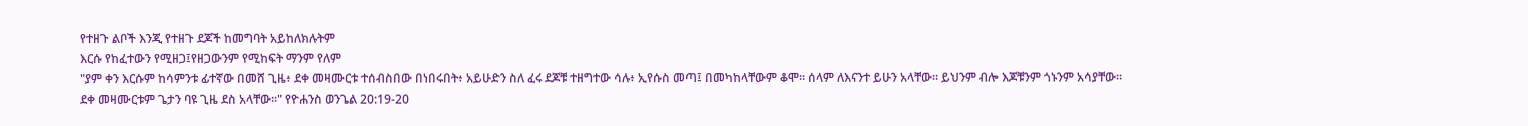የተዘጉ ልቦች እንጂ የተዘጉ ደጆች ከመግባት አይከለክሉትም
እርሱ የከፈተውን የሚዘጋ፤የዘጋውንም የሚከፍት ማንም የለም
"ያም ቀን እርሱም ከሳምንቱ ፊተኛው በመሸ ጊዜ፥ ደቀ መዛሙርቱ ተሰብስበው በነበሩበት፥ አይሁድን ስለ ፈሩ ደጆቹ ተዘግተው ሳሉ፥ ኢየሱስ መጣ፤ በመካከላቸውም ቆሞ። ሰላም ለእናንተ ይሁን አላቸው። ይህንም ብሎ እጆቹንም ጎኑንም አሳያቸው። ደቀ መዛሙርቱም ጌታን ባዩ ጊዜ ደስ አላቸው።" የዮሐንስ ወንጌል 20:19-20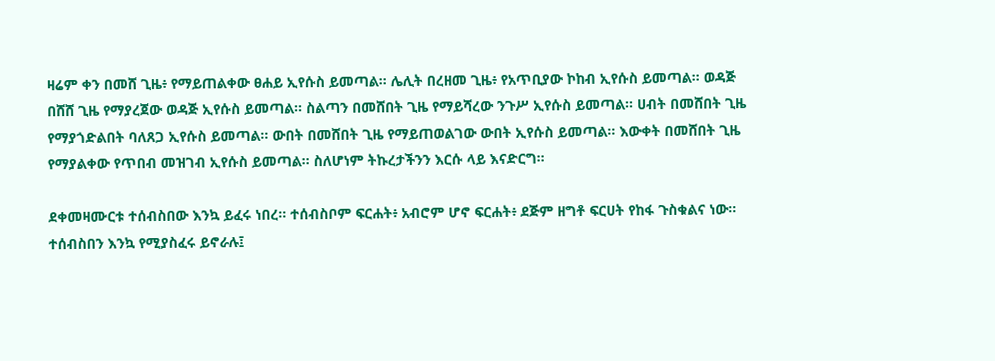ዛሬም ቀን በመሸ ጊዜ፥ የማይጠልቀው ፀሐይ ኢየሱስ ይመጣል፡፡ ሌሊት በረዘመ ጊዜ፥ የአጥቢያው ኮከብ ኢየሱስ ይመጣል፡፡ ወዳጅ በሸሸ ጊዜ የማያረጀው ወዳጅ ኢየሱስ ይመጣል፡፡ ስልጣን በመሸበት ጊዜ የማይሻረው ንጉሥ ኢየሱስ ይመጣል፡፡ ሀብት በመሸበት ጊዜ የማያጎድልበት ባለጸጋ ኢየሱስ ይመጣል፡፡ ውበት በመሸበት ጊዜ የማይጠወልገው ውበት ኢየሱስ ይመጣል፡፡ እውቀት በመሸበት ጊዜ የማያልቀው የጥበብ መዝገብ ኢየሱስ ይመጣል፡፡ ስለሆነም ትኩረታችንን እርሱ ላይ እናድርግ፡፡

ደቀመዛሙርቱ ተሰብስበው እንኳ ይፈሩ ነበረ፡፡ ተሰብስቦም ፍርሐት፥ አብሮም ሆኖ ፍርሐት፥ ደጅም ዘግቶ ፍርሀት የከፋ ጉስቁልና ነው፡፡ ተሰብስበን እንኳ የሚያስፈሩ ይኖራሉ፤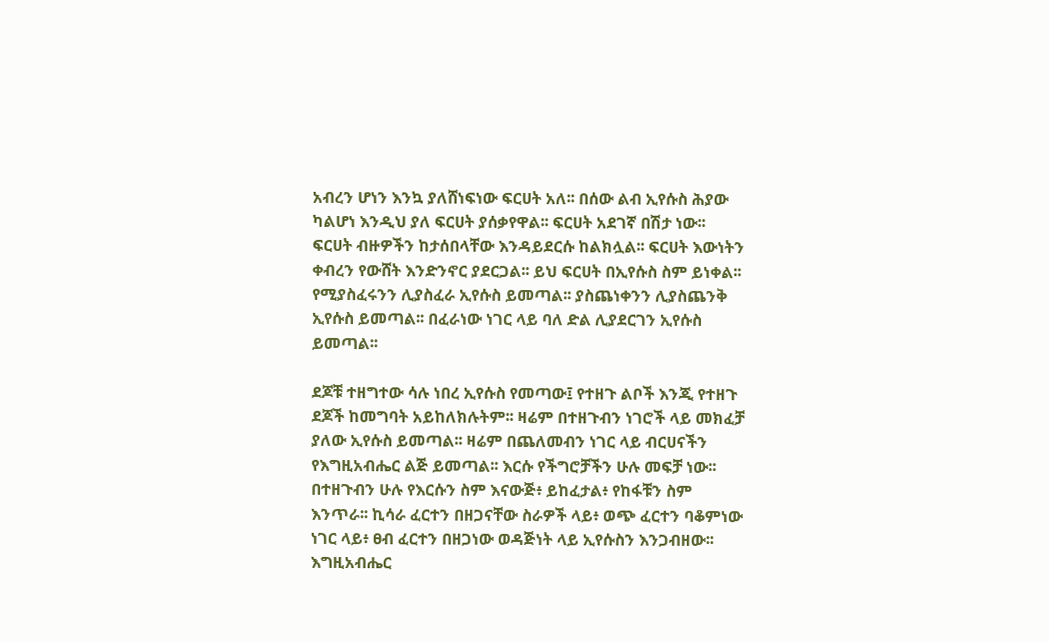አብረን ሆነን እንኳ ያለሸነፍነው ፍርሀት አለ፡፡ በሰው ልብ ኢየሱስ ሕያው ካልሆነ እንዲህ ያለ ፍርሀት ያሰቃየዋል፡፡ ፍርሀት አደገኛ በሽታ ነው፡፡ ፍርሀት ብዙዎችን ከታሰበላቸው እንዳይደርሱ ከልክሏል፡፡ ፍርሀት እውነትን ቀብረን የውሸት እንድንኖር ያደርጋል፡፡ ይህ ፍርሀት በኢየሱስ ስም ይነቀል፡፡ የሚያስፈሩንን ሊያስፈራ ኢየሱስ ይመጣል፡፡ ያስጨነቀንን ሊያስጨንቅ ኢየሱስ ይመጣል፡፡ በፈራነው ነገር ላይ ባለ ድል ሊያደርገን ኢየሱስ ይመጣል፡፡

ደጆቹ ተዘግተው ሳሉ ነበረ ኢየሱስ የመጣው፤ የተዘጉ ልቦች እንጂ የተዘጉ ደጆች ከመግባት አይከለክሉትም፡፡ ዛሬም በተዘጉብን ነገሮች ላይ መክፈቻ ያለው ኢየሱስ ይመጣል፡፡ ዛሬም በጨለመብን ነገር ላይ ብርሀናችን የእግዚአብሔር ልጅ ይመጣል፡፡ እርሱ የችግሮቻችን ሁሉ መፍቻ ነው፡፡ በተዘጉብን ሁሉ የእርሱን ስም እናውጅ፥ ይከፈታል፥ የከፋቹን ስም እንጥራ፡፡ ኪሳራ ፈርተን በዘጋናቸው ስራዎች ላይ፥ ወጭ ፈርተን ባቆምነው ነገር ላይ፥ ፀብ ፈርተን በዘጋነው ወዳጅነት ላይ ኢየሱስን እንጋብዘው፡፡እግዚአብሔር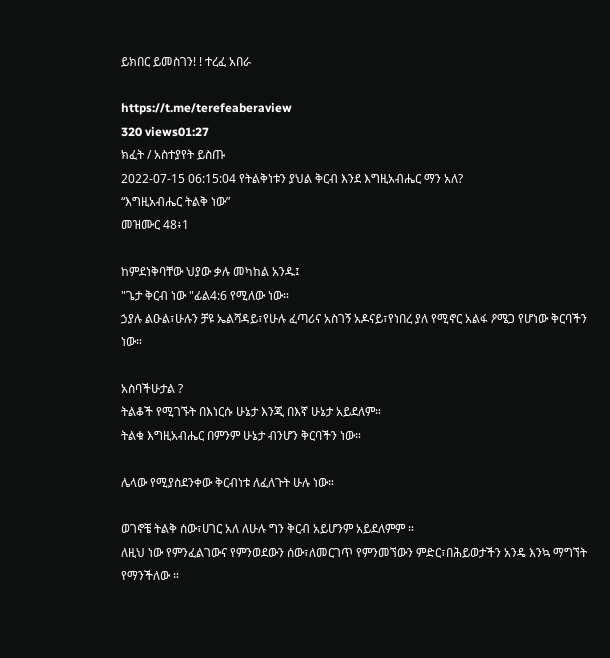ይክበር ይመስገን! ! ተረፈ አበራ

https://t.me/terefeaberaview
320 views01:27
ክፈት / አስተያየት ይስጡ
2022-07-15 06:15:04 የትልቅነቱን ያህል ቅርብ እንደ እግዚአብሔር ማን አለ?
“እግዚአብሔር ትልቅ ነው”
መዝሙር 48፥1

ከምደነቅባቸው ህያው ቃሉ መካከል አንዱ፤
"ጌታ ቅርብ ነው "ፊል4:6 የሚለው ነው።
ኃያሉ ልዑል፣ሁሉን ቻዩ ኤልሻዳይ፣የሁሉ ፈጣሪና አስገኝ አዶናይ፣የነበረ ያለ የሚኖር አልፋ ዖሜጋ የሆነው ቅርባችን ነው።

አስባችሁታል ?
ትልቆች የሚገኙት በእነርሱ ሁኔታ እንጂ በእኛ ሁኔታ አይደለም።
ትልቁ እግዚአብሔር በምንም ሁኔታ ብንሆን ቅርባችን ነው።

ሌላው የሚያስደንቀው ቅርብነቱ ለፈለጉት ሁሉ ነው።

ወገኖቼ ትልቅ ሰው፣ሀገር አለ ለሁሉ ግን ቅርብ አይሆንም አይደለምም ።
ለዚህ ነው የምንፈልገውና የምንወደውን ሰው፣ለመርገጥ የምንመኘውን ምድር፣በሕይወታችን አንዴ እንኳ ማግኘት የማንችለው ።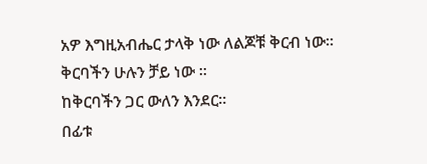አዎ እግዚአብሔር ታላቅ ነው ለልጆቹ ቅርብ ነው።
ቅርባችን ሁሉን ቻይ ነው ።
ከቅርባችን ጋር ውለን እንደር።
በፊቱ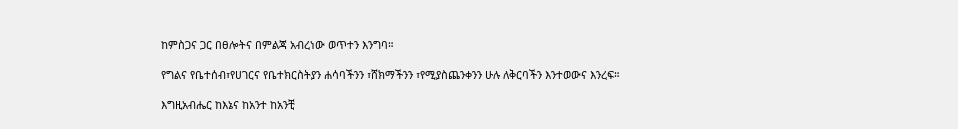ከምስጋና ጋር በፀሎትና በምልጃ አብረነው ወጥተን እንግባ።

የግልና የቤተሰብ፣የሀገርና የቤተክርስትያን ሐሳባችንን ፣ሸክማችንን ፣የሚያስጨንቀንን ሁሉ ለቅርባችን እንተወውና እንረፍ።

እግዚአብሔር ከእኔና ከአንተ ከአንቺ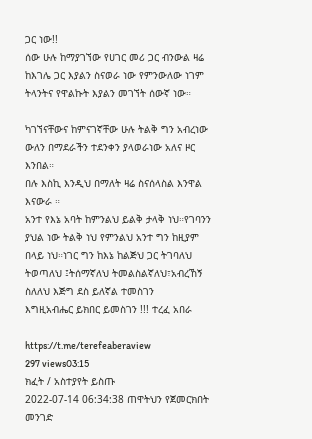ጋር ነው!!
ሰው ሁሉ ከማያገኘው የሀገር መሪ ጋር ብንውል ዛሬ ከእገሌ ጋር እያልን ስናወራ ነው የምንውለው ነገም ትላንትና የዋልኩት እያልን መገኘት ሰውኛ ነው።

ካገኘናቸውና ከምናገኛቸው ሁሉ ትልቅ ግን አብረነው ውለን በማደራችን ተደንቀን ያላወራነው አለና ዞር እንበል።
በሉ እስኪ እንዲህ በማለት ዛሬ ስናሰላስል እንዋል እናውራ ።
አንተ የእኔ አባት ከምንልህ ይልቅ ታላቅ ነህ።የገባንን ያህል ነው ትልቅ ነህ የምንልህ አንተ ግን ከዚያም በላይ ነህ።ነገር ግን ከእኔ ከልጅህ ጋር ትገባለህ ትወጣለህ ፤ትሰማኛለህ ትመልስልኛለህ፣አብረኸኝ ስለለህ እጅግ ደስ ይለኛል ተመስገን
እግዚአብሔር ይክበር ይመስገን !!! ተረፈ አበራ

https://t.me/terefeaberaview
297 views03:15
ክፈት / አስተያየት ይስጡ
2022-07-14 06:34:38 ጠዋትህን የጀመርክበት መንገድ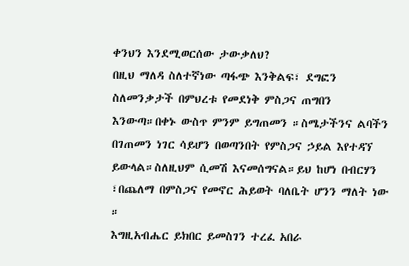ቀንህን እንደሚወርሰው ታውቃለህ?
በዚህ ማለዳ ስለተኛነው ጣፋጭ እንቅልፍ፣ ደግፎን ስለመንቃታች በምህረቱ የመደነቅ ምስጋና ጠግበን እንውጣ።በቀኑ ውስጥ ምንም ይግጠመን ።ስሜታችንና ልባችን በገጠመን ነገር ሳይሆን በወጣንበት የምስጋና ኃይል እየተዳኘ ይውላል።ስለዚህም ሲመሽ እናመሰግናል።ይህ ከሆነ በብርሃን ፣በጨለማ በምስጋና የመኖር ሕይወት ባለቤት ሆንን ማለት ነው ።
እግዚአብሔር ይክበር ይመስገን ተረፈ አበራ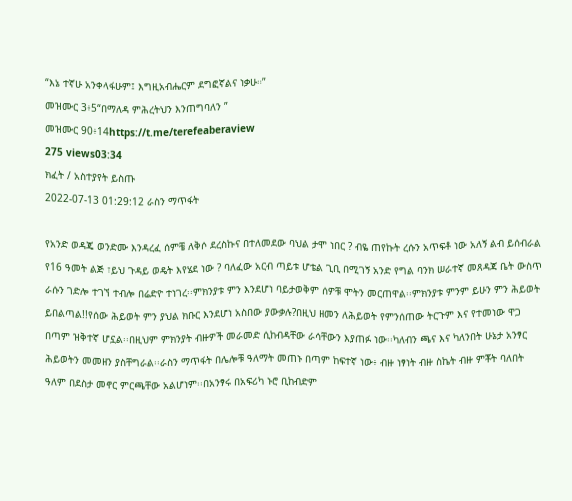“እኔ ተኛሁ አንቀላፋሁም፤ እግዚአብሔርም ደግፎኛልና ነቃሁ።”
መዝሙር 3፥5“በማለዳ ምሕረትህን እንጠግባለን ”
መዝሙር 90፥14https://t.me/terefeaberaview
275 views03:34
ክፈት / አስተያየት ይስጡ
2022-07-13 01:29:12 ራስን ማጥፋት

የአንድ ወዳጄ ወንድሙ እንዳረፈ ሰምቼ ለቅሶ ደረስኩና በተለመደው ባህል ታሞ ነበር ? ብዬ ጠየኩት ረሱን አጥፍቶ ነው አለኝ ልብ ይሰብራል የ16 ዓመት ልጅ ፣ይህ ጉዳይ ወዴት እየሄደ ነው ? ባለፈው አርብ ጣይቱ ሆቴል ጊቢ በሚገኝ አንድ የግል ባንክ ሠራተኛ መጸዳጃ ቤት ውስጥ ራሱን ገድሎ ተገኘ ተብሎ በሬድዮ ተነገረ፡፡ምክንያቱ ምን እንደሆነ ባይታወቅም ሰዎቹ ሞትን መርጠዋል፡፡ምክንያቱ ምንም ይሁን ምን ሕይወት ይበልጣል!!የሰው ሕይወት ምን ያህል ክቡር እንደሆነ አስበው ያውቃሉ?በዚህ ዘመን ለሕይወት የምንሰጠው ትርጉም እና የተመነው ዋጋ በጣም ዝቅተኛ ሆኗል፡፡በዚህም ምክንያት ብዙዎች መራመድ ሲከብዳቸው ራሳቸውን እያጠፉ ነው፡፡ካለብን ጫና እና ካለንበት ሁኔታ አንፃር ሕይወትን መመዘን ያስቸግራል፡፡ራስን ማጥፋት በሌሎቹ ዓለማት መጠኑ በጣም ከፍተኛ ነው፥ ብዙ ነፃነት ብዙ ስኬት ብዙ ምቾት ባለበት ዓለም በደስታ መኖር ምርጫቸው አልሆነም፡፡በአንፃሩ በአፍሪካ ኑሮ ቢከብድም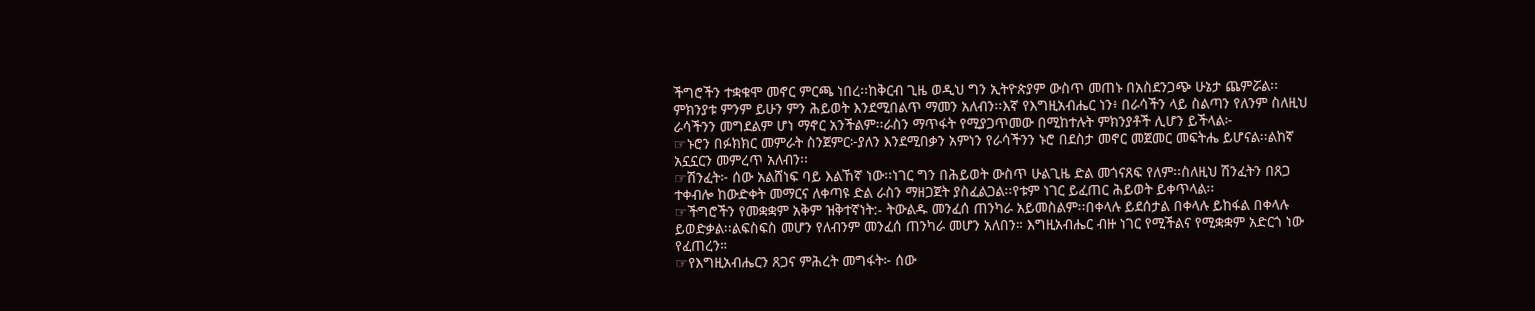ችግሮችን ተቋቁሞ መኖር ምርጫ ነበረ፡፡ከቅርብ ጊዜ ወዲህ ግን ኢትዮጵያም ውስጥ መጠኑ በአስደንጋጭ ሁኔታ ጨምሯል፡፡ምክንያቱ ምንም ይሁን ምን ሕይወት እንደሚበልጥ ማመን አለብን፡፡እኛ የእግዚአብሔር ነን፥ በራሳችን ላይ ስልጣን የለንም ስለዚህ ራሳችንን መግደልም ሆነ ማኖር አንችልም፡፡ራስን ማጥፋት የሚያጋጥመው በሚከተሉት ምክንያቶች ሊሆን ይችላል፦
☞ኑሮን በፉክክር መምራት ስንጀምር፦ያለን እንደሚበቃን አምነን የራሳችንን ኑሮ በደስታ መኖር መጀመር መፍትሔ ይሆናል፡፡ልከኛ አኗኗርን መምረጥ አለብን፡፡
☞ሽንፈት፦ ሰው አልሸነፍ ባይ እልኸኛ ነው፡፡ነገር ግን በሕይወት ውስጥ ሁልጊዜ ድል መጎናጸፍ የለም፡፡ስለዚህ ሽንፈትን በጸጋ ተቀብሎ ከውድቀት መማርና ለቀጣዩ ድል ራስን ማዘጋጀት ያስፈልጋል፡፡የቱም ነገር ይፈጠር ሕይወት ይቀጥላል፡፡
☞ችግሮችን የመቋቋም አቅም ዝቅተኛነት:- ትውልዱ መንፈሰ ጠንካራ አይመስልም፡፡በቀላሉ ይደሰታል በቀላሉ ይከፋል በቀላሉ ይወድቃል፡፡ልፍስፍስ መሆን የለብንም መንፈሰ ጠንካራ መሆን አለበን። እግዚአብሔር ብዙ ነገር የሚችልና የሚቋቋም አድርጎ ነው የፈጠረን።
☞የእግዚአብሔርን ጸጋና ምሕረት መግፋት፦ ሰው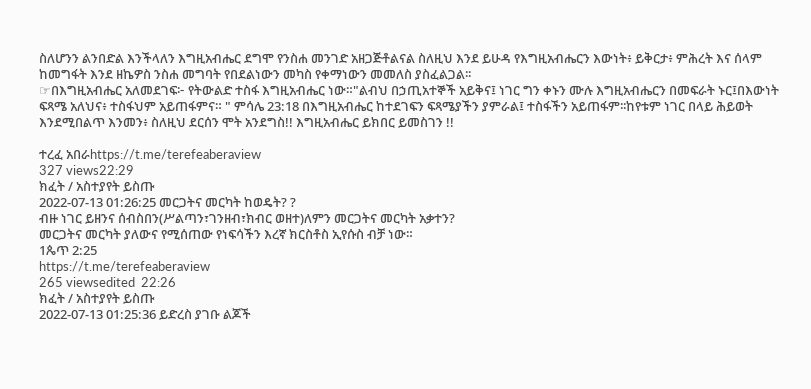ስለሆንን ልንበድል እንችላለን እግዚአብሔር ደግሞ የንስሐ መንገድ አዘጋጅቶልናል ስለዚህ እንደ ይሁዳ የእግዚአብሔርን እውነት፥ ይቅርታ፥ ምሕረት እና ሰላም ከመግፋት እንደ ዘኬዎስ ንስሐ መግባት የበደልነውን መካስ የቀማነውን መመለስ ያስፈልጋል፡፡
☞በእግዚአብሔር አለመደገፍ፦ የትውልድ ተስፋ እግዚአብሔር ነው።"ልብህ በኃጢአተኞች አይቅና፤ ነገር ግን ቀኑን ሙሉ እግዚአብሔርን በመፍራት ኑር፤በእውነት ፍጻሜ አለህና፥ ተስፋህም አይጠፋምና። " ምሳሌ 23:18 በእግዚአብሔር ከተደገፍን ፍጻሜያችን ያምራል፤ ተስፋችን አይጠፋም፡፡ከየቱም ነገር በላይ ሕይወት እንደሚበልጥ እንመን፥ ስለዚህ ደርሰን ሞት አንደግስ!! እግዚአብሔር ይክበር ይመስገን !!

ተረፈ አበራhttps://t.me/terefeaberaview
327 views22:29
ክፈት / አስተያየት ይስጡ
2022-07-13 01:26:25 መርጋትና መርካት ከወዴት? ?
ብዙ ነገር ይዘንና ሰብስበን(ሥልጣን፣ገንዘብ፣ክብር ወዘተ)ለምን መርጋትና መርካት አቃተን?
መርጋትና መርካት ያለውና የሚሰጠው የነፍሳችን እረኛ ክርስቶስ ኢየሱስ ብቻ ነው።
1ጴጥ 2:25
https://t.me/terefeaberaview
265 viewsedited  22:26
ክፈት / አስተያየት ይስጡ
2022-07-13 01:25:36 ይድረስ ያገቡ ልጆች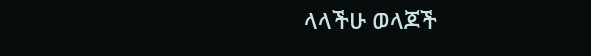ላላችሁ ወላጆች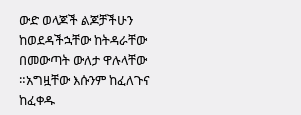ውድ ወላጆች ልጆቻችሁን ከወደዳችኋቸው ከትዳራቸው በመውጣት ውለታ ዋሉላቸው ።አግዟቸው እሱንም ከፈለጉና ከፈቀዱ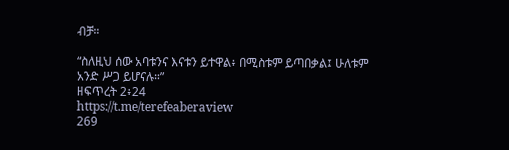ብቻ።

“ስለዚህ ሰው አባቱንና እናቱን ይተዋል፥ በሚስቱም ይጣበቃል፤ ሁለቱም አንድ ሥጋ ይሆናሉ።”
ዘፍጥረት 2፥24
https://t.me/terefeaberaview
269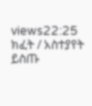views22:25
ክፈት / አስተያየት ይስጡ